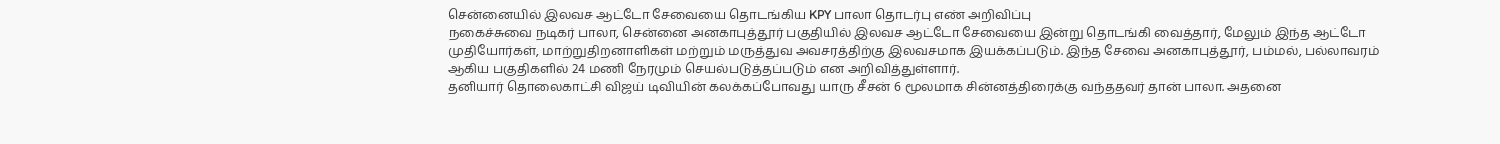சென்னையில் இலவச ஆட்டோ சேவையை தொடங்கிய KPY பாலா தொடர்பு எண் அறிவிப்பு
நகைச்சுவை நடிகர் பாலா, சென்னை அனகாபுத்தூர் பகுதியில் இலவச ஆட்டோ சேவையை இன்று தொடங்கி வைத்தார், மேலும் இந்த ஆட்டோ முதியோர்கள், மாற்றுதிறனாளிகள் மற்றும் மருத்துவ அவசரத்திற்கு இலவசமாக இயக்கப்படும். இந்த சேவை அனகாபுத்தூர், பம்மல், பல்லாவரம் ஆகிய பகுதிகளில் 24 மணி நேரமும் செயல்படுத்தப்படும் என அறிவித்துள்ளார்.
தனியார் தொலைகாட்சி விஜய் டிவியின் கலக்கப்போவது யாரு சீசன் 6 மூலமாக சின்னத்திரைக்கு வந்ததவர் தான் பாலா. அதனை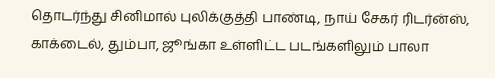தொடர்ந்து சினிமால் புலிக்குத்தி பாண்டி, நாய் சேகர் ரிடர்ன்ஸ், காக்டைல், தும்பா, ஜூங்கா உள்ளிட்ட படங்களிலும் பாலா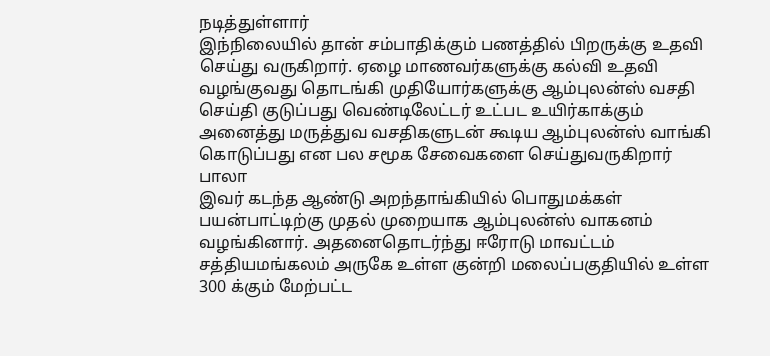நடித்துள்ளார்
இந்நிலையில் தான் சம்பாதிக்கும் பணத்தில் பிறருக்கு உதவி செய்து வருகிறார். ஏழை மாணவர்களுக்கு கல்வி உதவி வழங்குவது தொடங்கி முதியோர்களுக்கு ஆம்புலன்ஸ் வசதி செய்தி குடுப்பது வெண்டிலேட்டர் உட்பட உயிர்காக்கும் அனைத்து மருத்துவ வசதிகளுடன் கூடிய ஆம்புலன்ஸ் வாங்கி கொடுப்பது என பல சமூக சேவைகளை செய்துவருகிறார் பாலா
இவர் கடந்த ஆண்டு அறந்தாங்கியில் பொதுமக்கள் பயன்பாட்டிற்கு முதல் முறையாக ஆம்புலன்ஸ் வாகனம் வழங்கினார். அதனைதொடர்ந்து ஈரோடு மாவட்டம் சத்தியமங்கலம் அருகே உள்ள குன்றி மலைப்பகுதியில் உள்ள 300 க்கும் மேற்பட்ட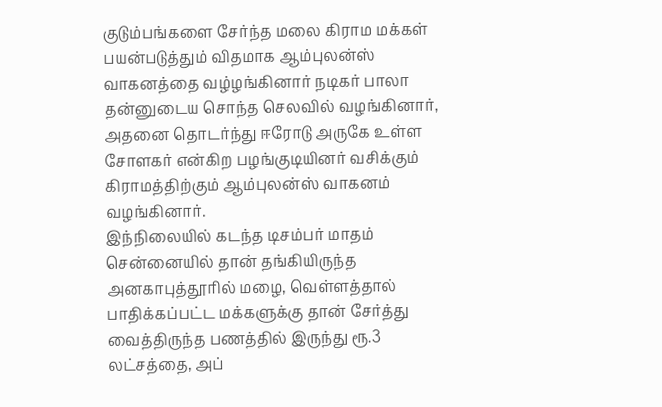குடும்பங்களை சேர்ந்த மலை கிராம மக்கள் பயன்படுத்தும் விதமாக ஆம்புலன்ஸ் வாகனத்தை வழ்ழங்கினார் நடிகர் பாலா தன்னுடைய சொந்த செலவில் வழங்கினார், அதனை தொடர்ந்து ஈரோடு அருகே உள்ள சோளகர் என்கிற பழங்குடியினர் வசிக்கும் கிராமத்திற்கும் ஆம்புலன்ஸ் வாகனம் வழங்கினார்.
இந்நிலையில் கடந்த டிசம்பர் மாதம் சென்னையில் தான் தங்கியிருந்த அனகாபுத்தூரில் மழை, வெள்ளத்தால் பாதிக்கப்பட்ட மக்களுக்கு தான் சேர்த்து வைத்திருந்த பணத்தில் இருந்து ரூ.3 லட்சத்தை, அப்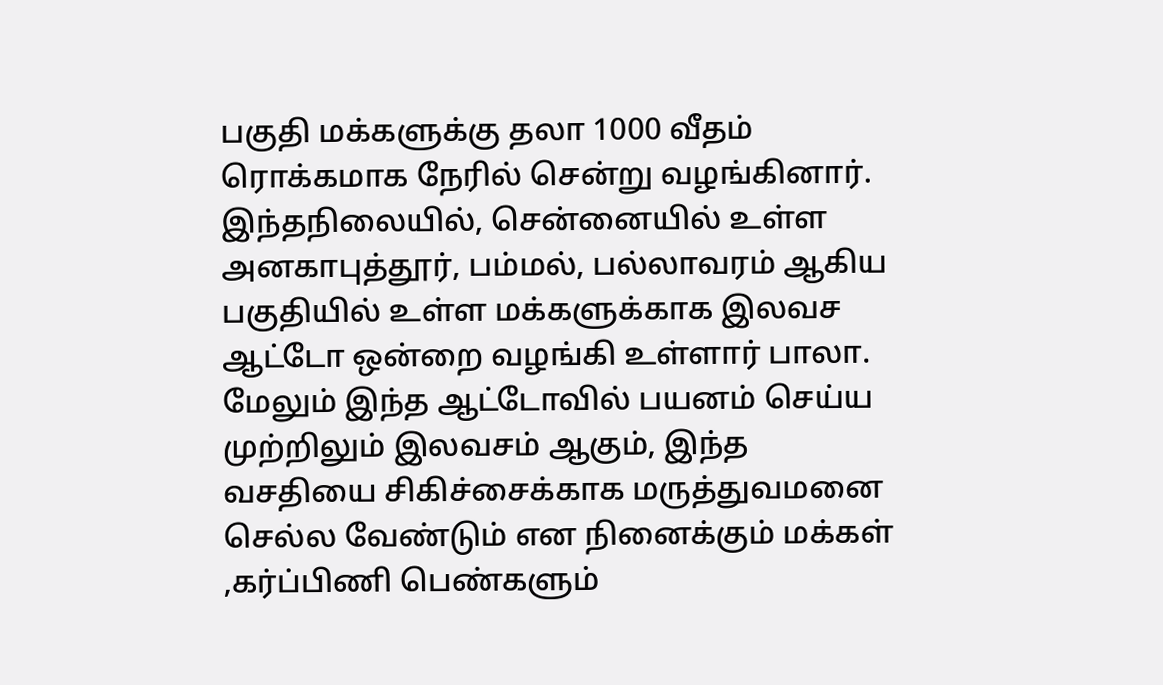பகுதி மக்களுக்கு தலா 1000 வீதம் ரொக்கமாக நேரில் சென்று வழங்கினார்.
இந்தநிலையில், சென்னையில் உள்ள அனகாபுத்தூர், பம்மல், பல்லாவரம் ஆகிய பகுதியில் உள்ள மக்களுக்காக இலவச ஆட்டோ ஒன்றை வழங்கி உள்ளார் பாலா.
மேலும் இந்த ஆட்டோவில் பயனம் செய்ய முற்றிலும் இலவசம் ஆகும், இந்த வசதியை சிகிச்சைக்காக மருத்துவமனை செல்ல வேண்டும் என நினைக்கும் மக்கள் ,கர்ப்பிணி பெண்களும்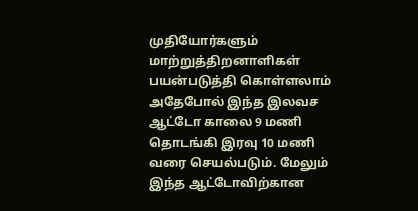முதியோர்களும் மாற்றுத்திறனாளிகள் பயன்படுத்தி கொள்ளலாம்
அதேபோல் இந்த இலவச ஆட்டோ காலை 9 மணி தொடங்கி இரவு 10 மணி வரை செயல்படும். மேலும் இந்த ஆட்டோவிற்கான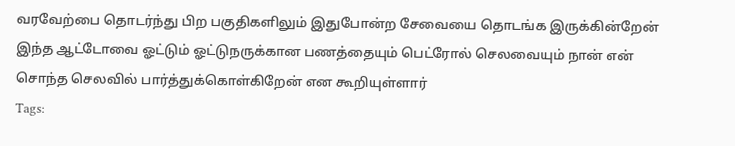வரவேற்பை தொடர்ந்து பிற பகுதிகளிலும் இதுபோன்ற சேவையை தொடங்க இருக்கின்றேன் இந்த ஆட்டோவை ஓட்டும் ஓட்டுநருக்கான பணத்தையும் பெட்ரோல் செலவையும் நான் என் சொந்த செலவில் பார்த்துக்கொள்கிறேன் என கூறியுள்ளார்
Tags: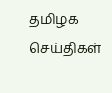தமிழக செய்திகள்